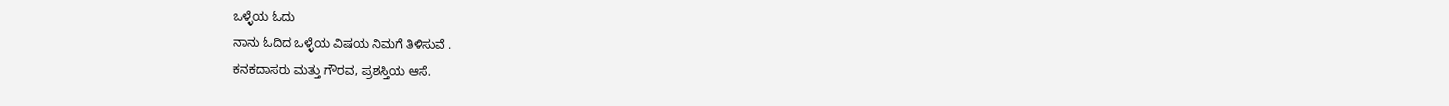ಒಳ್ಳೆಯ ಓದು
ನಾನು ಓದಿದ ಒಳ್ಳೆಯ ವಿಷಯ ನಿಮಗೆ ತಿಳಿಸುವೆ .
ಕನಕದಾಸರು ಮತ್ತು ಗೌರವ, ಪ್ರಶಸ್ತಿಯ ಆಸೆ.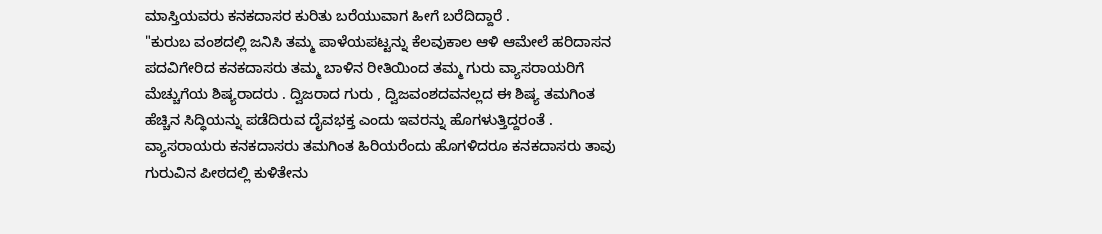ಮಾಸ್ತಿಯವರು ಕನಕದಾಸರ ಕುರಿತು ಬರೆಯುವಾಗ ಹೀಗೆ ಬರೆದಿದ್ದಾರೆ .
"ಕುರುಬ ವಂಶದಲ್ಲಿ ಜನಿಸಿ ತಮ್ಮ ಪಾಳೆಯಪಟ್ಟನ್ನು ಕೆಲವುಕಾಲ ಆಳಿ ಆಮೇಲೆ ಹರಿದಾಸನ ಪದವಿಗೇರಿದ ಕನಕದಾಸರು ತಮ್ಮ ಬಾಳಿನ ರೀತಿಯಿಂದ ತಮ್ಮ ಗುರು ವ್ಯಾಸರಾಯರಿಗೆ ಮೆಚ್ಚುಗೆಯ ಶಿಷ್ಯರಾದರು . ದ್ವಿಜರಾದ ಗುರು , ದ್ವಿಜವಂಶದವನಲ್ಲದ ಈ ಶಿಷ್ಯ ತಮಗಿಂತ ಹೆಚ್ಚಿನ ಸಿದ್ಧಿಯನ್ನು ಪಡೆದಿರುವ ದೈವಭಕ್ತ ಎಂದು ಇವರನ್ನು ಹೊಗಳುತ್ತಿದ್ದರಂತೆ .
ವ್ಯಾಸರಾಯರು ಕನಕದಾಸರು ತಮಗಿಂತ ಹಿರಿಯರೆಂದು ಹೊಗಳಿದರೂ ಕನಕದಾಸರು ತಾವು ಗುರುವಿನ ಪೀಠದಲ್ಲಿ ಕುಳಿತೇನು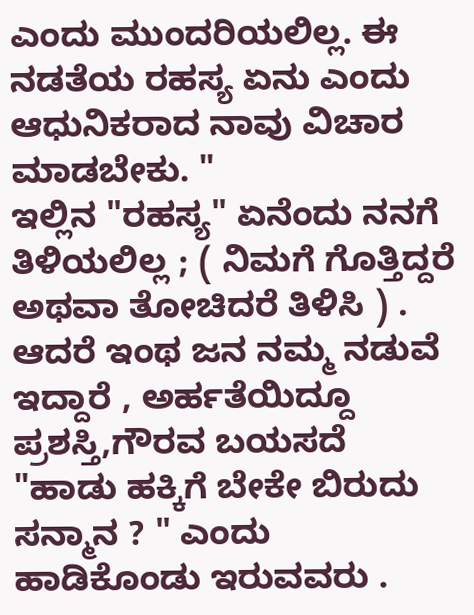ಎಂದು ಮುಂದರಿಯಲಿಲ್ಲ. ಈ ನಡತೆಯ ರಹಸ್ಯ ಏನು ಎಂದು ಆಧುನಿಕರಾದ ನಾವು ವಿಚಾರ ಮಾಡಬೇಕು. "
ಇಲ್ಲಿನ "ರಹಸ್ಯ" ಏನೆಂದು ನನಗೆ ತಿಳಿಯಲಿಲ್ಲ ; ( ನಿಮಗೆ ಗೊತ್ತಿದ್ದರೆ ಅಥವಾ ತೋಚಿದರೆ ತಿಳಿಸಿ ) . ಆದರೆ ಇಂಥ ಜನ ನಮ್ಮ ನಡುವೆ ಇದ್ದಾರೆ , ಅರ್ಹತೆಯಿದ್ದೂ ಪ್ರಶಸ್ತಿ,ಗೌರವ ಬಯಸದೆ "ಹಾಡು ಹಕ್ಕಿಗೆ ಬೇಕೇ ಬಿರುದು ಸನ್ಮಾನ ? " ಎಂದು ಹಾಡಿಕೊಂಡು ಇರುವವರು .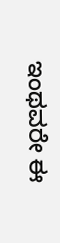ಇಂಥವರೇ ಈ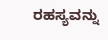ರಹಸ್ಯವನ್ನು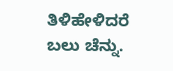ತಿಳಿಹೇಳಿದರೆ ಬಲು ಚೆನ್ನು.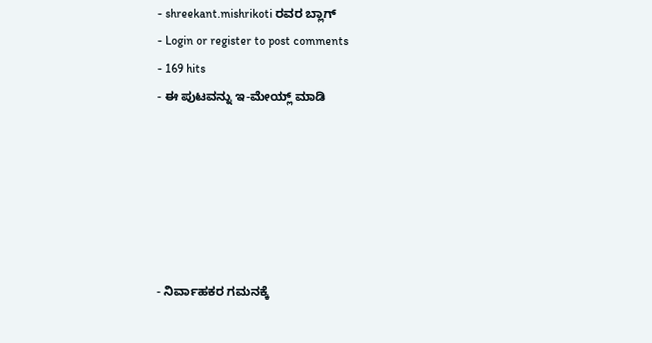- shreekant.mishrikoti ರವರ ಬ್ಲಾಗ್
- Login or register to post comments
- 169 hits
- ಈ ಪುಟವನ್ನು ಇ-ಮೇಯ್ಲ್ ಮಾಡಿ






- ನಿರ್ವಾಹಕರ ಗಮನಕ್ಕೆ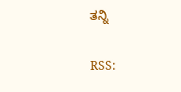ತನ್ನಿ

RSS: